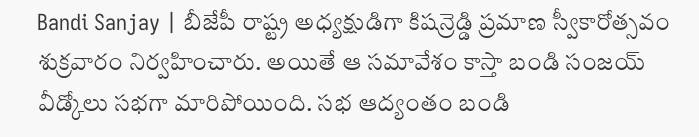Bandi Sanjay | బీజేపీ రాష్ట్ర అధ్యక్షుడిగా కిషన్రెడ్డి ప్రమాణ స్వీకారోత్సవం శుక్రవారం నిర్వహించారు. అయితే ఆ సమావేశం కాస్తా బండి సంజయ్ వీడ్కోలు సభగా మారిపోయింది. సభ ఆద్యంతం బండి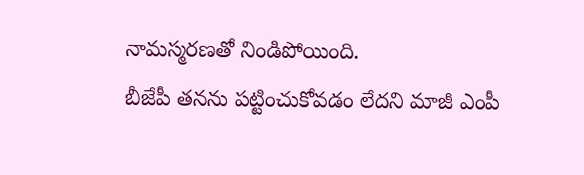నామస్మరణతో నిండిపోయింది.
బీజేపీ తనను పట్టించుకోవడం లేదని మాజీ ఎంపీ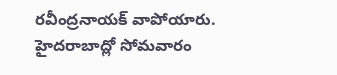రవీంద్రనాయక్ వాపోయారు. హైదరాబాద్లో సోమవారం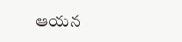ఆయన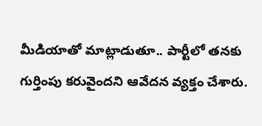మీడియాతో మాట్లాడుతూ.. పార్టీలో తనకు గుర్తింపు కరువైందని ఆవేదన వ్యక్తం చేశారు.